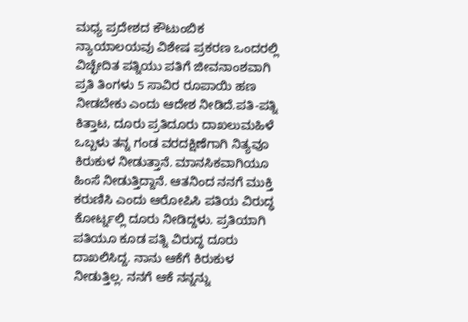ಮಧ್ಯ ಪ್ರದೇಶದ ಕೌಟುಂಬಿಕ ನ್ಯಾಯಾಲಯವು ವಿಶೇಷ ಪ್ರಕರಣ ಒಂದರಲ್ಲಿ ವಿಚ್ಛೇದಿತ ಪತ್ನಿಯು ಪತಿಗೆ ಜೀವನಾಂಶವಾಗಿ ಪ್ರತಿ ತಿಂಗಳು 5 ಸಾವಿರ ರೂಪಾಯಿ ಹಣ ನೀಡಬೇಕು ಎಂದು ಆದೇಶ ನೀಡಿದೆ.ಪತಿ-ಪತ್ನಿ ಕಿತ್ತಾಟ, ದೂರು ಪ್ರತಿದೂರು ದಾಖಲುಮಹಿಳೆ ಒಬ್ಬಳು ತನ್ನ ಗಂಡ ವರದಕ್ಷಿಣೆಗಾಗಿ ನಿತ್ಯವೂ ಕಿರುಕುಳ ನೀಡುತ್ತಾನೆ. ಮಾನಸಿಕವಾಗಿಯೂ ಹಿಂಸೆ ನೀಡುತ್ತಿದ್ದಾನೆ. ಆತನಿಂದ ನನಗೆ ಮುಕ್ತಿ ಕರುಣಿಸಿ ಎಂದು ಆರೋಪಿಸಿ ಪತಿಯ ವಿರುದ್ಧ ಕೋರ್ಟ್ನಲ್ಲಿ ದೂರು ನೀಡಿದ್ದಳು. ಪ್ರತಿಯಾಗಿ ಪತಿಯೂ ಕೂಡ ಪತ್ನಿ ವಿರುದ್ಧ ದೂರು ದಾಖಲಿಸಿದ್ದ. ನಾನು ಆಕೆಗೆ ಕಿರುಕುಳ ನೀಡುತ್ತಿಲ್ಲ. ನನಗೆ ಆಕೆ ನನ್ನನ್ನು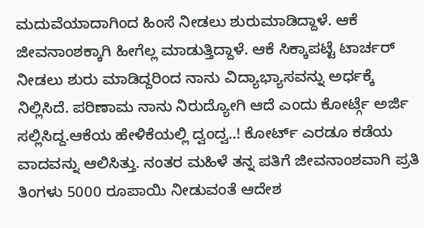ಮದುವೆಯಾದಾಗಿಂದ ಹಿಂಸೆ ನೀಡಲು ಶುರುಮಾಡಿದ್ದಾಳೆ. ಆಕೆ ಜೀವನಾಂಶಕ್ಕಾಗಿ ಹೀಗೆಲ್ಲ ಮಾಡುತ್ತಿದ್ದಾಳೆ. ಆಕೆ ಸಿಕ್ಕಾಪಟ್ಟೆ ಟಾರ್ಚರ್ ನೀಡಲು ಶುರು ಮಾಡಿದ್ದರಿಂದ ನಾನು ವಿದ್ಯಾಭ್ಯಾಸವನ್ನು ಅರ್ಧಕ್ಕೆ ನಿಲ್ಲಿಸಿದೆ. ಪರಿಣಾಮ ನಾನು ನಿರುದ್ಯೋಗಿ ಆದೆ ಎಂದು ಕೋರ್ಟ್ಗೆ ಅರ್ಜಿ ಸಲ್ಲಿಸಿದ್ದ.ಆಕೆಯ ಹೇಳಿಕೆಯಲ್ಲಿ ದ್ವಂದ್ವ..! ಕೋರ್ಟ್ ಎರಡೂ ಕಡೆಯ ವಾದವನ್ನು ಆಲಿಸಿತ್ತು. ನಂತರ ಮಹಿಳೆ ತನ್ನ ಪತಿಗೆ ಜೀವನಾಂಶವಾಗಿ ಪ್ರತಿ ತಿಂಗಳು 5000 ರೂಪಾಯಿ ನೀಡುವಂತೆ ಆದೇಶ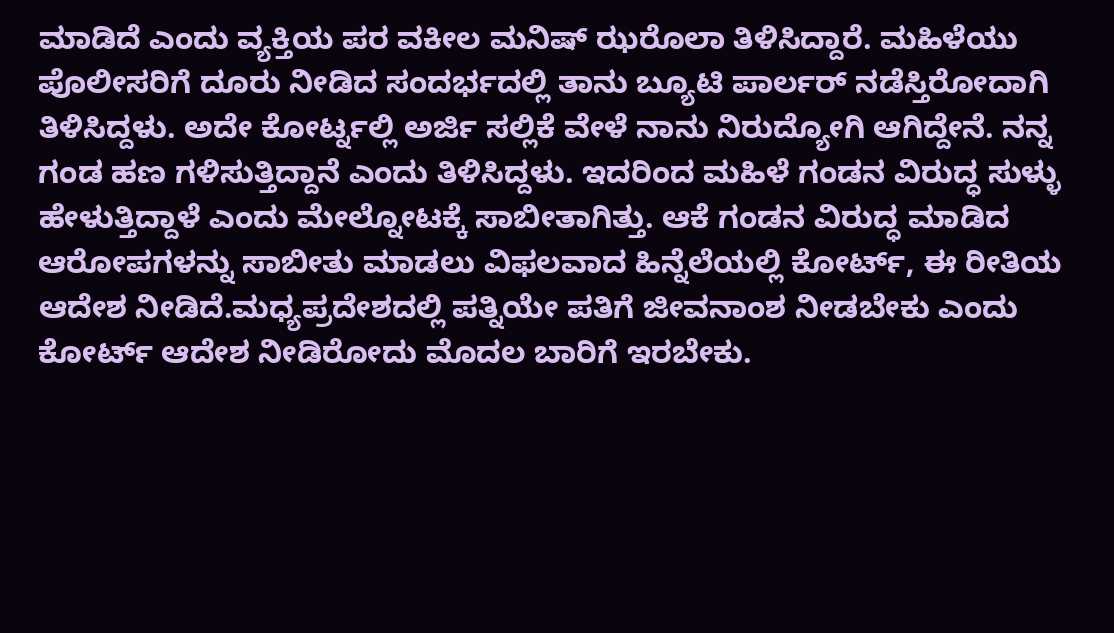ಮಾಡಿದೆ ಎಂದು ವ್ಯಕ್ತಿಯ ಪರ ವಕೀಲ ಮನಿಷ್ ಝರೊಲಾ ತಿಳಿಸಿದ್ದಾರೆ. ಮಹಿಳೆಯು ಪೊಲೀಸರಿಗೆ ದೂರು ನೀಡಿದ ಸಂದರ್ಭದಲ್ಲಿ ತಾನು ಬ್ಯೂಟಿ ಪಾರ್ಲರ್ ನಡೆಸ್ತಿರೋದಾಗಿ ತಿಳಿಸಿದ್ದಳು. ಅದೇ ಕೋರ್ಟ್ನಲ್ಲಿ ಅರ್ಜಿ ಸಲ್ಲಿಕೆ ವೇಳೆ ನಾನು ನಿರುದ್ಯೋಗಿ ಆಗಿದ್ದೇನೆ. ನನ್ನ ಗಂಡ ಹಣ ಗಳಿಸುತ್ತಿದ್ದಾನೆ ಎಂದು ತಿಳಿಸಿದ್ದಳು. ಇದರಿಂದ ಮಹಿಳೆ ಗಂಡನ ವಿರುದ್ಧ ಸುಳ್ಳು ಹೇಳುತ್ತಿದ್ದಾಳೆ ಎಂದು ಮೇಲ್ನೋಟಕ್ಕೆ ಸಾಬೀತಾಗಿತ್ತು. ಆಕೆ ಗಂಡನ ವಿರುದ್ಧ ಮಾಡಿದ ಆರೋಪಗಳನ್ನು ಸಾಬೀತು ಮಾಡಲು ವಿಫಲವಾದ ಹಿನ್ನೆಲೆಯಲ್ಲಿ ಕೋರ್ಟ್, ಈ ರೀತಿಯ ಆದೇಶ ನೀಡಿದೆ.ಮಧ್ಯಪ್ರದೇಶದಲ್ಲಿ ಪತ್ನಿಯೇ ಪತಿಗೆ ಜೀವನಾಂಶ ನೀಡಬೇಕು ಎಂದು ಕೋರ್ಟ್ ಆದೇಶ ನೀಡಿರೋದು ಮೊದಲ ಬಾರಿಗೆ ಇರಬೇಕು.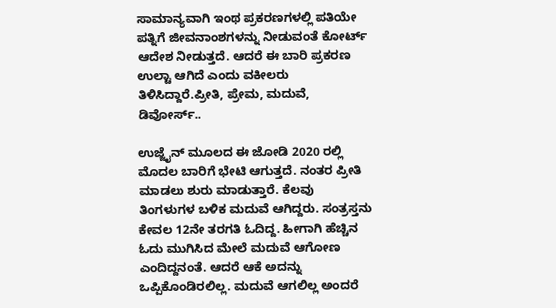ಸಾಮಾನ್ಯವಾಗಿ ಇಂಥ ಪ್ರಕರಣಗಳಲ್ಲಿ ಪತಿಯೇ ಪತ್ನಿಗೆ ಜೀವನಾಂಶಗಳನ್ನು ನೀಡುವಂತೆ ಕೋರ್ಟ್ ಆದೇಶ ನೀಡುತ್ತದೆ. ಆದರೆ ಈ ಬಾರಿ ಪ್ರಕರಣ ಉಲ್ಟಾ ಆಗಿದೆ ಎಂದು ವಕೀಲರು ತಿಳಿಸಿದ್ದಾರೆ.ಪ್ರೀತಿ, ಪ್ರೇಮ, ಮದುವೆ, ಡಿವೋರ್ಸ್..

ಉಜ್ಜೈನ್ ಮೂಲದ ಈ ಜೋಡಿ 2020 ರಲ್ಲಿ ಮೊದಲ ಬಾರಿಗೆ ಭೇಟಿ ಆಗುತ್ತದೆ. ನಂತರ ಪ್ರೀತಿ ಮಾಡಲು ಶುರು ಮಾಡುತ್ತಾರೆ. ಕೆಲವು ತಿಂಗಳುಗಳ ಬಳಿಕ ಮದುವೆ ಆಗಿದ್ದರು. ಸಂತ್ರಸ್ತನು ಕೇವಲ 12ನೇ ತರಗತಿ ಓದಿದ್ದ. ಹೀಗಾಗಿ ಹೆಚ್ಚಿನ ಓದು ಮುಗಿಸಿದ ಮೇಲೆ ಮದುವೆ ಆಗೋಣ ಎಂದಿದ್ದನಂತೆ. ಆದರೆ ಆಕೆ ಅದನ್ನು ಒಪ್ಪಿಕೊಂಡಿರಲಿಲ್ಲ. ಮದುವೆ ಆಗಲಿಲ್ಲ ಅಂದರೆ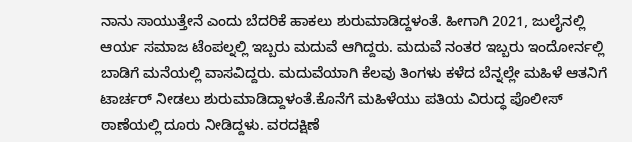ನಾನು ಸಾಯುತ್ತೇನೆ ಎಂದು ಬೆದರಿಕೆ ಹಾಕಲು ಶುರುಮಾಡಿದ್ದಳಂತೆ. ಹೀಗಾಗಿ 2021, ಜುಲೈನಲ್ಲಿ ಆರ್ಯ ಸಮಾಜ ಟೆಂಪಲ್ನಲ್ಲಿ ಇಬ್ಬರು ಮದುವೆ ಆಗಿದ್ದರು. ಮದುವೆ ನಂತರ ಇಬ್ಬರು ಇಂದೋರ್ನಲ್ಲಿ ಬಾಡಿಗೆ ಮನೆಯಲ್ಲಿ ವಾಸವಿದ್ದರು. ಮದುವೆಯಾಗಿ ಕೆಲವು ತಿಂಗಳು ಕಳೆದ ಬೆನ್ನಲ್ಲೇ ಮಹಿಳೆ ಆತನಿಗೆ ಟಾರ್ಚರ್ ನೀಡಲು ಶುರುಮಾಡಿದ್ದಾಳಂತೆ.ಕೊನೆಗೆ ಮಹಿಳೆಯು ಪತಿಯ ವಿರುದ್ಧ ಪೊಲೀಸ್ ಠಾಣೆಯಲ್ಲಿ ದೂರು ನೀಡಿದ್ದಳು. ವರದಕ್ಷಿಣೆ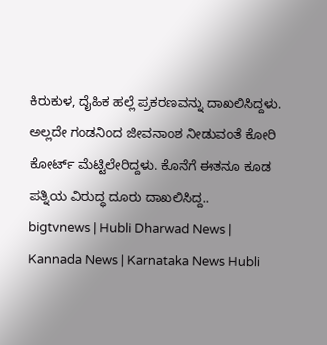ಕಿರುಕುಳ, ದೈಹಿಕ ಹಲ್ಲೆ ಪ್ರಕರಣವನ್ನು ದಾಖಲಿಸಿದ್ದಳು. ಅಲ್ಲದೇ ಗಂಡನಿಂದ ಜೀವನಾಂಶ ನೀಡುವಂತೆ ಕೋರಿ ಕೋರ್ಟ್ ಮೆಟ್ಟಿಲೇರಿದ್ದಳು. ಕೊನೆಗೆ ಈತನೂ ಕೂಡ ಪತ್ನಿಯ ವಿರುದ್ಧ ದೂರು ದಾಖಲಿಸಿದ್ದ..
bigtvnews | Hubli Dharwad News | Kannada News | Karnataka News Hubli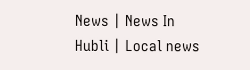News | News In Hubli | Local news